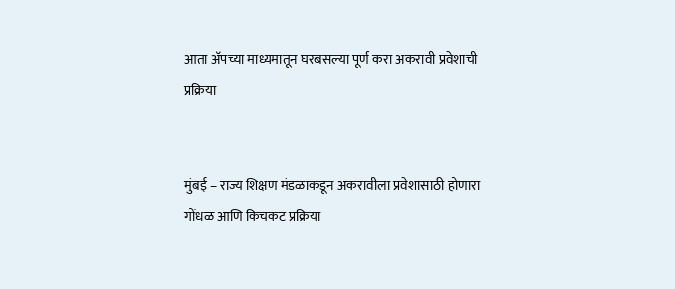आता अ‍ॅपच्या माध्यमातून घरबसल्या पूर्ण करा अकरावी प्रवेशाची प्रक्रिया


मुंबई – राज्य शिक्षण मंडळाकडून अकरावीला प्रवेशासाठी होणारा गोंधळ आणि किचकट प्रक्रिया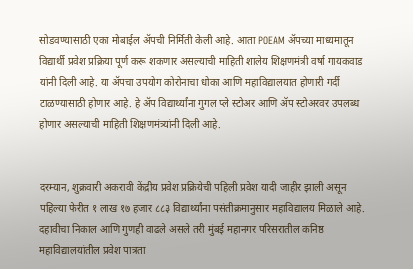सोडवण्यासाठी एका मोबाईल अ‍ॅपची निर्मिती केली आहे. आता POEAM अ‍ॅपच्या माध्यमातून विद्यार्थी प्रवेश प्रक्रिया पूर्ण करू शकणार असल्याची माहिती शालेय शिक्षणमंत्री वर्षा गायकवाड यांनी दिली आहे. या अ‍ॅपचा उपयोग कोरोनाचा धोका आणि महाविद्यालयात होणारी गर्दी टाळण्यासाठी होणार आहे. हे अ‍ॅप विद्यार्थ्यांना गुगल प्ले स्टोअर आणि ॲप स्टोअरवर उपलब्ध होणार असल्याची माहिती शिक्षणमंत्र्यांनी दिली आहे.


दरम्यान, शुक्रवारी अकरावी केंद्रीय प्रवेश प्रक्रियेची पहिली प्रवेश यादी जाहीर झाली असून पहिल्या फेरीत १ लाख १७ हजार ८८३ विद्यार्थ्यांना पसंतीक्रमानुसार महाविद्यालय मिळाले आहे. दहावीचा निकाल आणि गुणही वाढले असले तरी मुंबई महानगर परिसरातील कनिष्ठ महाविद्यालयांतील प्रवेश पात्रता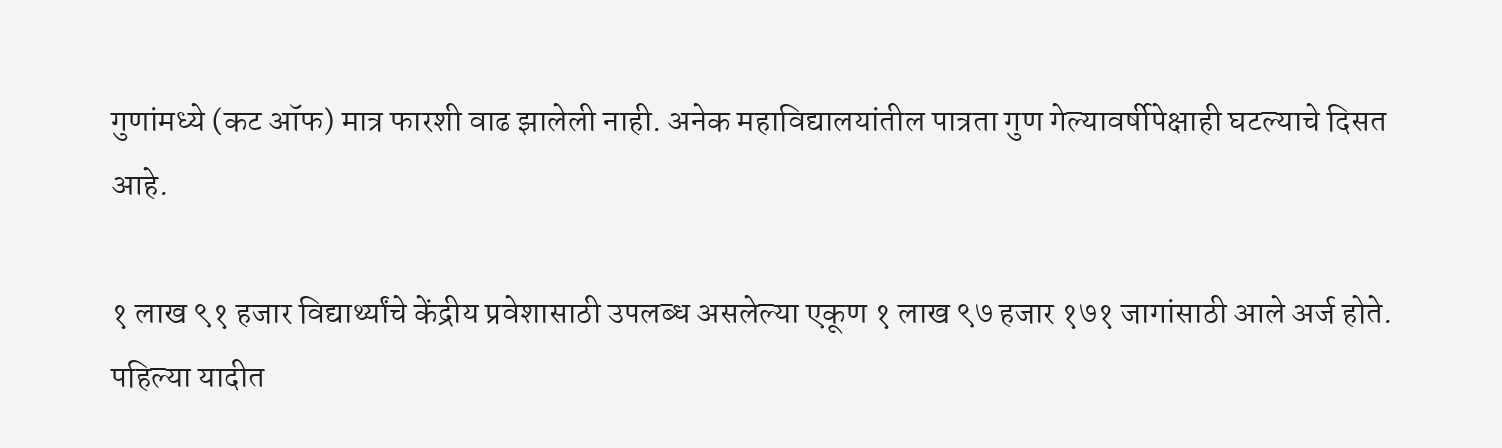गुणांमध्ये (कट ऑफ) मात्र फारशी वाढ झालेली नाही. अनेक महाविद्यालयांतील पात्रता गुण गेल्यावर्षीपेक्षाही घटल्याचे दिसत आहे.

१ लाख ९१ हजार विद्यार्थ्यांचे केंद्रीय प्रवेशासाठी उपलब्ध असलेल्या एकूण १ लाख ९७ हजार १७१ जागांसाठी आले अर्ज होते. पहिल्या यादीत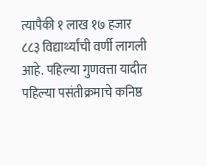त्यापैकी १ लाख १७ हजार ८८३ विद्यार्थ्यांची वर्णी लागली आहे. पहिल्या गुणवत्ता यादीत पहिल्या पसंतीक्रमाचे कनिष्ठ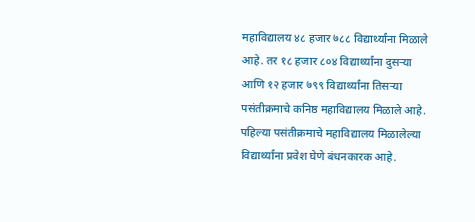महाविद्यालय ४८ हजार ७८८ विद्यार्थ्यांना मिळाले आहे. तर १८ हजार ८०४ विद्यार्थ्यांना दुसऱ्या आणि १२ हजार ७९९ विद्यार्थ्यांना तिसऱ्या पसंतीक्रमाचे कनिष्ठ महाविद्यालय मिळाले आहे. पहिल्या पसंतीक्रमाचे महाविद्यालय मिळालेल्या विद्यार्थ्यांना प्रवेश घेणे बंधनकारक आहे.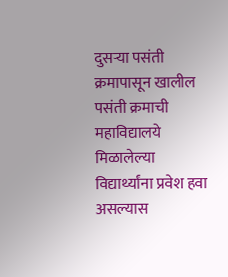दुसऱ्या पसंती क्रमापासून खालील पसंती क्रमाची महाविद्यालये मिळालेल्या विद्यार्थ्यांना प्रवेश हवा असल्यास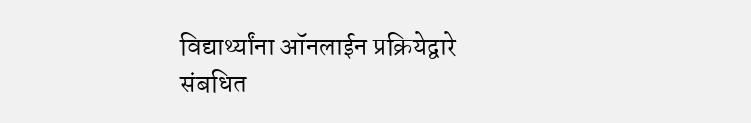विद्यार्थ्यांना ऑनलाईन प्रक्रियेद्वारे संबधित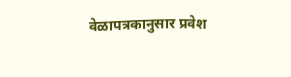वेळापत्रकानुसार प्रवेश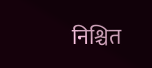निश्चित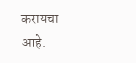करायचा आहे.